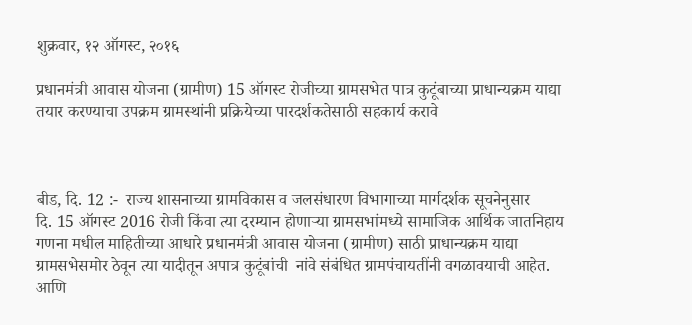शुक्रवार, १२ ऑगस्ट, २०१६

प्रधानमंत्री आवास योजना (ग्रामीण) 15 ऑगस्ट रोजीच्या ग्रामसभेत पात्र कुटूंबाच्या प्राधान्यक्रम याद्या तयार करण्याचा उपक्रम ग्रामस्थांनी प्रक्रियेच्या पारदर्शकतेसाठी सहकार्य करावे



बीड, दि. 12 :-  राज्य शासनाच्या ग्रामविकास व जलसंधारण विभागाच्या मार्गदर्शक सूचनेनुसार          दि. 15 ऑगस्ट 2016 रोजी किंवा त्या दरम्यान होणाऱ्या ग्रामसभांमध्ये सामाजिक आ‍र्थिक जातनिहाय गणना मधील माहितीच्या आधारे प्रधानमंत्री आवास योजना (ग्रामीण) साठी प्राधान्यक्रम याद्या ग्रामसभेसमोर ठेवून त्या यादीतून अपात्र कुटूंबांची  नांवे संबंधित ग्रामपंचायतींनी वगळावयाची आहेत. आणि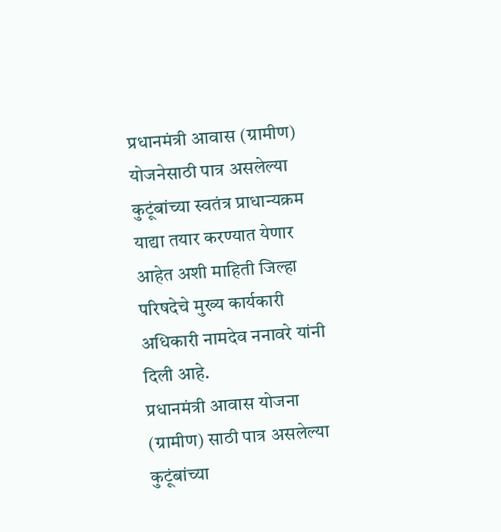प्रधानमंत्री आवास (ग्रामीण) योजनेसाठी पात्र असलेल्या कुटूंबांच्या स्वतंत्र प्राधान्यक्रम याद्या तयार करण्यात येणार आहेत अशी माहिती जिल्हा परिषदेचे मुख्य कार्यकारी अधिकारी नामदेव ननावरे यांनी दिली आहे.
प्रधानमंत्री आवास योजना (ग्रामीण) साठी पात्र असलेल्या कुटूंबांच्या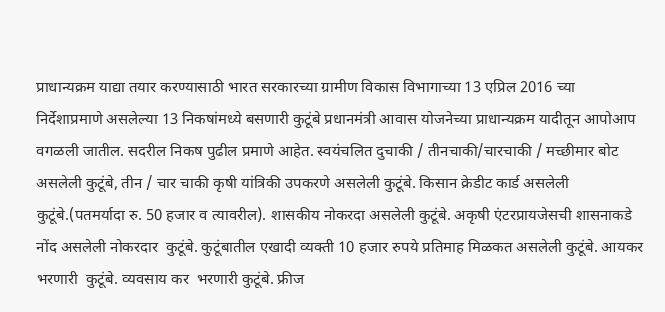प्राधान्यक्रम याद्या तयार करण्यासाठी भारत सरकारच्या ग्रामीण विकास विभागाच्या 13 एप्रिल 2016 च्या निर्देशाप्रमाणे असलेल्या 13 निकषांमध्ये बसणारी कुटूंबे प्रधानमंत्री आवास योजनेच्या प्राधान्यक्रम यादीतून आपोआप वगळली जातील. सदरील निकष पुढील प्रमाणे आहेत. स्वयंचलित दुचाकी / तीनचाकी/चारचाकी / मच्छीमार बोट असलेली कुटूंबे, तीन / चार चाकी कृषी यांत्रिकी उपकरणे असलेली कुटूंबे. किसान क्रेडीट कार्ड असलेली कुटूंबे.(पतमर्यादा रु. 50 हजार व त्यावरील). शासकीय नोकरदा असलेली कुटूंबे. अकृषी एंटरप्रायजेसची शासनाकडे नोंद असलेली नोकरदार  कुटूंबे. कुटूंबातील एखादी व्यक्ती 10 हजार रुपये प्रतिमाह मिळकत असलेली कुटूंबे. आयकर भरणारी  कुटूंबे. व्यवसाय कर  भरणारी कुटूंबे. फ्रीज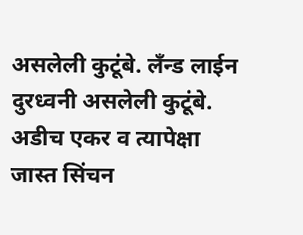असलेली कुटूंबे. लँन्ड लाईन दुरध्वनी असलेली कुटूंबे. अडीच एकर व त्यापेक्षा जास्त सिंचन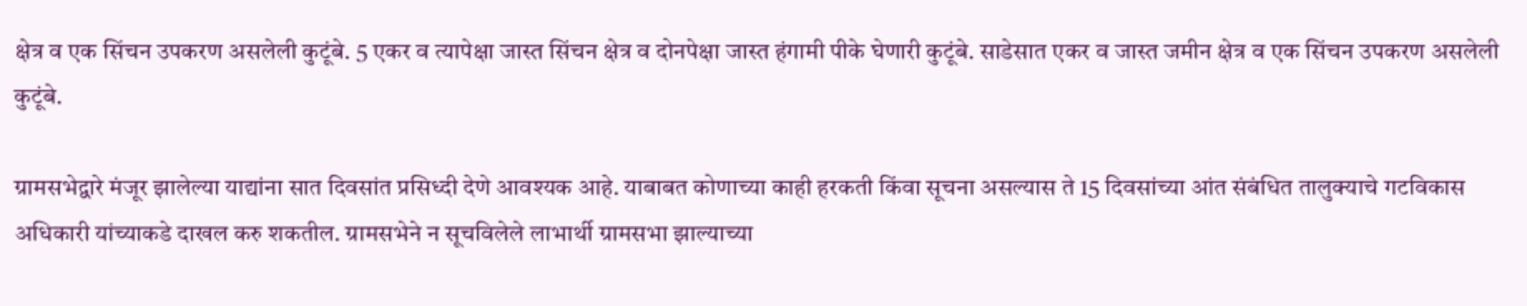क्षेत्र व एक सिंचन उपकरण असलेली कुटूंबे. 5 एकर व त्यापेक्षा जास्त सिंचन क्षेत्र व दोनपेक्षा जास्त हंगामी पीके घेणारी कुटूंबे. साडेसात एकर व जास्त जमीन क्षेत्र व एक सिंचन उपकरण असलेली कुटूंबे.

ग्रामसभेद्वारे मंजूर झालेल्या याद्यांना सात दिवसांत प्रसिध्दी देणे आवश्यक आहे. याबाबत कोणाच्या काही हरकती किंवा सूचना असल्यास ते 15 दिवसांच्या आंत संबंधित तालुक्याचे गटविकास अधिकारी यांच्याकडे दाखल करु शकतील. ग्रामसभेने न सूचविलेले लाभार्थी ग्रामसभा झाल्याच्या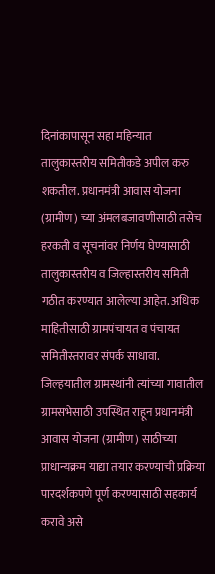दिनांकापासून सहा महिन्यात तालुकास्तरीय समितीकडे अपील करु शकतील. प्रधानमंत्री आवास योजना (ग्रामीण) च्या अंमलबजावणीसाठी तसेच हरकती व सूचनांवर निर्णय घेण्यासाठी तालुकास्तरीय व जिल्हास्तरीय समिती गठीत करण्यात आलेल्या आहेत. अधिक माहितीसाठी ग्रामपंचायत व पंचायत समितीस्तरावर संपर्क साधावा. जिल्हयातील ग्रामस्थांनी त्यांच्या गावातील ग्रामसभेसाठी उपस्थित राहून प्रधानमंत्री आवास योजना (ग्रामीण) साठीच्या प्राधान्यक्रम याद्या तयार करण्याची प्रक्रिया पारदर्शकपणे पूर्ण करण्यासाठी सहकार्य करावे असे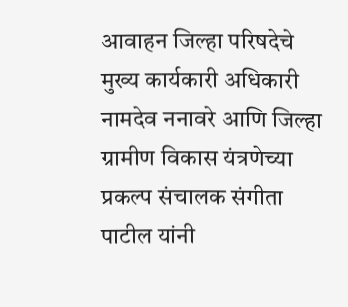आवाहन जिल्हा परिषदेचे मुख्य कार्यकारी अधिकारी नामदेव ननावरे आणि जिल्हा ग्रामीण विकास यंत्रणेच्या प्रकल्प संचालक संगीता पाटील यांनी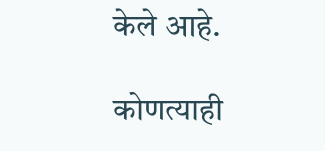केले आहे.

कोणत्याही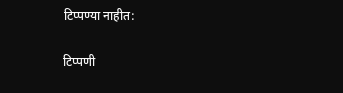टिप्पण्‍या नाहीत:

टिप्पणी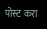पोस्ट करा